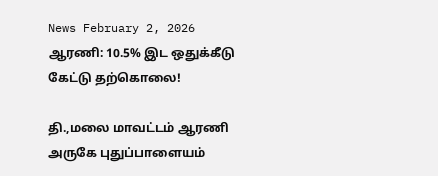News February 2, 2026
ஆரணி: 10.5% இட ஒதுக்கீடு கேட்டு தற்கொலை!

தி.,மலை மாவட்டம் ஆரணி அருகே புதுப்பாளையம்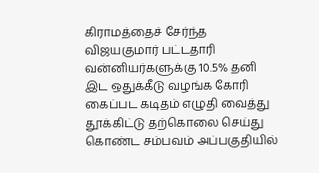கிராமத்தைச் சேர்ந்த விஜயகுமார் பட்டதாரி வன்னியர்களுக்கு 10.5% தனி இட ஒதுக்கீடு வழங்க கோரி கைப்பட கடிதம் எழுதி வைத்து தூக்கிட்டு தற்கொலை செய்து கொண்ட சம்பவம் அப்பகுதியில்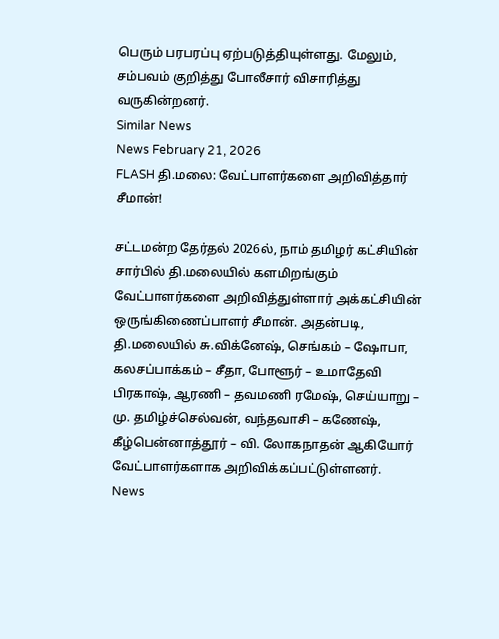பெரும் பரபரப்பு ஏற்படுத்தியுள்ளது. மேலும், சம்பவம் குறித்து போலீசார் விசாரித்து வருகின்றனர்.
Similar News
News February 21, 2026
FLASH தி.மலை: வேட்பாளர்களை அறிவித்தார் சீமான்!

சட்டமன்ற தேர்தல் 2026ல், நாம் தமிழர் கட்சியின் சார்பில் தி.மலையில் களமிறங்கும் வேட்பாளர்களை அறிவித்துள்ளார் அக்கட்சியின் ஒருங்கிணைப்பாளர் சீமான். அதன்படி, தி.மலையில் சு.விக்னேஷ், செங்கம் – ஷோபா, கலசப்பாக்கம் – சீதா, போளூர் – உமாதேவி பிரகாஷ், ஆரணி – தவமணி ரமேஷ், செய்யாறு – மு. தமிழ்ச்செல்வன், வந்தவாசி – கணேஷ், கீழ்பென்னாத்தூர் – வி. லோகநாதன் ஆகியோர் வேட்பாளர்களாக அறிவிக்கப்பட்டுள்ளனர்.
News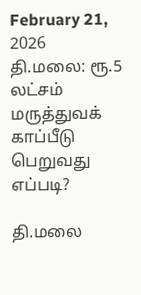February 21, 2026
தி.மலை: ரூ.5 லட்சம் மருத்துவக் காப்பீடு பெறுவது எப்படி?

தி.மலை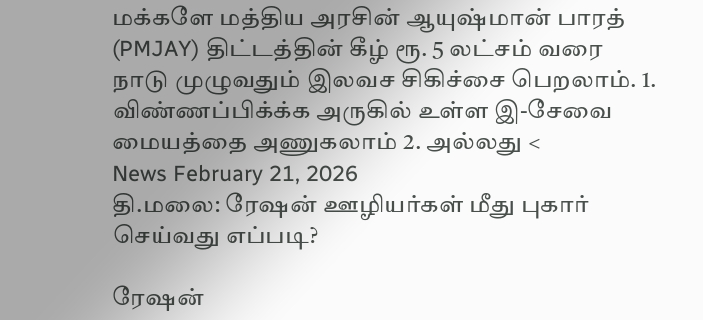மக்களே மத்திய அரசின் ஆயுஷ்மான் பாரத் (PMJAY) திட்டத்தின் கீழ் ரூ. 5 லட்சம் வரை நாடு முழுவதும் இலவச சிகிச்சை பெறலாம். 1. விண்ணப்பிக்க்க அருகில் உள்ள இ-சேவை மையத்தை அணுகலாம் 2. அல்லது <
News February 21, 2026
தி.மலை: ரேஷன் ஊழியர்கள் மீது புகார் செய்வது எப்படி?

ரேஷன்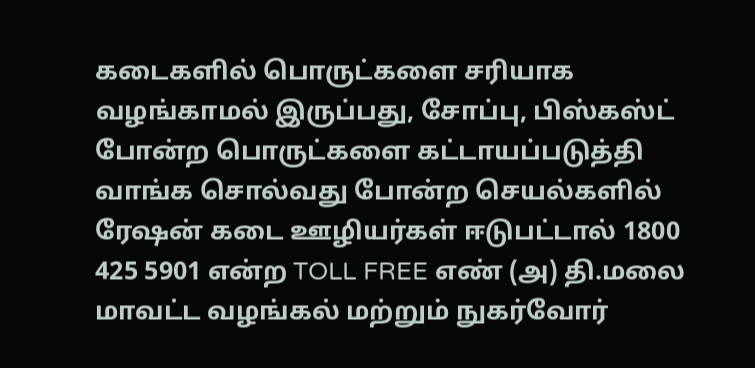கடைகளில் பொருட்களை சரியாக வழங்காமல் இருப்பது, சோப்பு, பிஸ்கஸ்ட் போன்ற பொருட்களை கட்டாயப்படுத்தி வாங்க சொல்வது போன்ற செயல்களில் ரேஷன் கடை ஊழியர்கள் ஈடுபட்டால் 1800 425 5901 என்ற TOLL FREE எண் (அ) தி.மலை மாவட்ட வழங்கல் மற்றும் நுகர்வோர்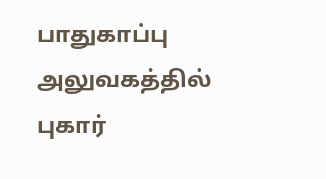பாதுகாப்பு அலுவகத்தில் புகார்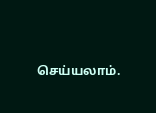செய்யலாம்.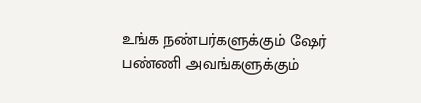உங்க நண்பர்களுக்கும் ஷேர் பண்ணி அவங்களுக்கும்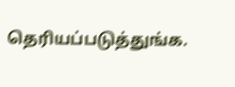தெரியப்படுத்துங்க.